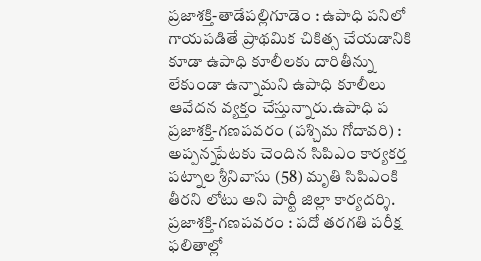ప్రజాశక్తి-తాడేపల్లిగూడెం : ఉపాధి పనిలో గాయపడితే ప్రాథమిక చికిత్స చేయడానికి కూడా ఉపాధి కూలీలకు దారితీన్ను లేకుండా ఉన్నామని ఉపాధి కూలీలు ఆవేదన వ్యక్తం చేస్తున్నారు.ఉపాధి ప
ప్రజాశక్తి-గణపవరం (పశ్చిమ గోదావరి) : అప్పన్నపేటకు చెందిన సిపిఎం కార్యకర్త పట్నాల శ్రీనివాసు (58) మృతి సిపిఎంకి తీరని లోటు అని పార్టీ జిల్లా కార్యదర్శి.
ప్రజాశక్తి-గణపవరం : పదో తరగతి పరీక్ష ఫలితాల్లో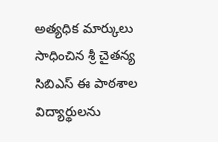అత్యధిక మార్కులు సాధించిన శ్రీ చైతన్య సిబిఎస్ ఈ పాఠశాల విద్యార్థులను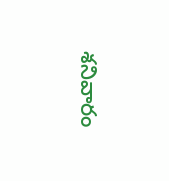శనివారం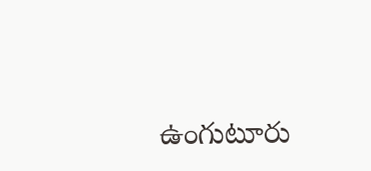ఉంగుటూరు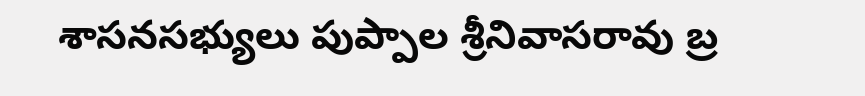శాసనసభ్యులు పుప్పాల శ్రీనివాసరావు బ్ర